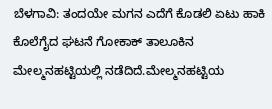ಬೆಳಗಾವಿ: ತಂದಯೇ ಮಗನ ಎದೆಗೆ ಕೊಡಲಿ ಏಟು ಹಾಕಿ ಕೊಲೆಗೈದ ಘಟನೆ ಗೋಕಾಕ್ ತಾಲೂಕಿನ ಮೇಲ್ಮನಹಟ್ಟಿಯಲ್ಲಿ ನಡೆದಿದೆ.ಮೇಲ್ಮನಹಟ್ಟಿಯ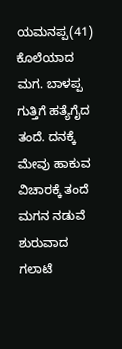ಯಮನಪ್ಪ(41) ಕೊಲೆಯಾದ ಮಗ. ಬಾಳಪ್ಪ ಗುತ್ತಿಗೆ ಹತ್ಯೆಗೈದ ತಂದೆ. ದನಕ್ಕೆ ಮೇವು ಹಾಕುವ ವಿಚಾರಕ್ಕೆ ತಂದೆ ಮಗನ ನಡುವೆ ಶುರುವಾದ ಗಲಾಟೆ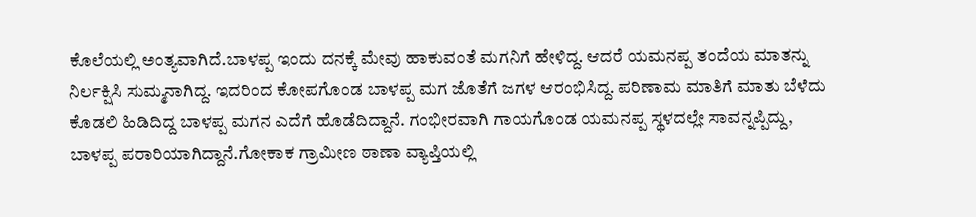ಕೊಲೆಯಲ್ಲಿ ಅಂತ್ಯವಾಗಿದೆ.ಬಾಳಪ್ಪ ಇಂದು ದನಕ್ಕೆ ಮೇವು ಹಾಕುವಂತೆ ಮಗನಿಗೆ ಹೇಳಿದ್ದ. ಆದರೆ ಯಮನಪ್ಪ ತಂದೆಯ ಮಾತನ್ನು ನಿರ್ಲಕ್ಷಿಸಿ ಸುಮ್ಮನಾಗಿದ್ದ. ಇದರಿಂದ ಕೋಪಗೊಂಡ ಬಾಳಪ್ಪ ಮಗ ಜೊತೆಗೆ ಜಗಳ ಆರಂಭಿಸಿದ್ದ. ಪರಿಣಾಮ ಮಾತಿಗೆ ಮಾತು ಬೆಳೆದು ಕೊಡಲಿ ಹಿಡಿದಿದ್ದ ಬಾಳಪ್ಪ ಮಗನ ಎದೆಗೆ ಹೊಡೆದಿದ್ದಾನೆ. ಗಂಭೀರವಾಗಿ ಗಾಯಗೊಂಡ ಯಮನಪ್ಪ ಸ್ಥಳದಲ್ಲೇ ಸಾವನ್ನಪ್ಪಿದ್ದು, ಬಾಳಪ್ಪ ಪರಾರಿಯಾಗಿದ್ದಾನೆ.ಗೋಕಾಕ ಗ್ರಾಮೀಣ ಠಾಣಾ ವ್ಯಾಪ್ತಿಯಲ್ಲಿ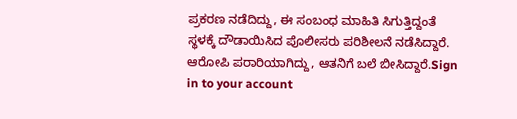ಪ್ರಕರಣ ನಡೆದಿದ್ದು, ಈ ಸಂಬಂಧ ಮಾಹಿತಿ ಸಿಗುತ್ತಿದ್ದಂತೆ ಸ್ಥಳಕ್ಕೆ ದೌಡಾಯಿಸಿದ ಪೊಲೀಸರು ಪರಿಶೀಲನೆ ನಡೆಸಿದ್ದಾರೆ. ಆರೋಪಿ ಪರಾರಿಯಾಗಿದ್ದು, ಆತನಿಗೆ ಬಲೆ ಬೀಸಿದ್ದಾರೆ.Sign in to your account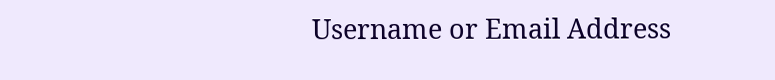Username or Email Address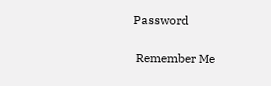Password

 Remember Me